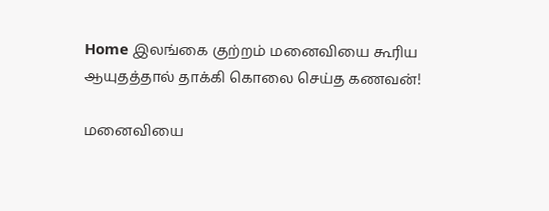Home இலங்கை குற்றம் மனைவியை கூரிய ஆயுதத்தால் தாக்கி கொலை செய்த கணவன்!

மனைவியை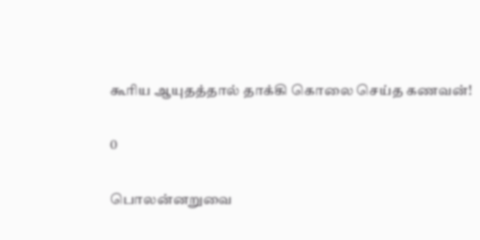கூரிய ஆயுதத்தால் தாக்கி கொலை செய்த கணவன்!

0

பொலன்னறுவை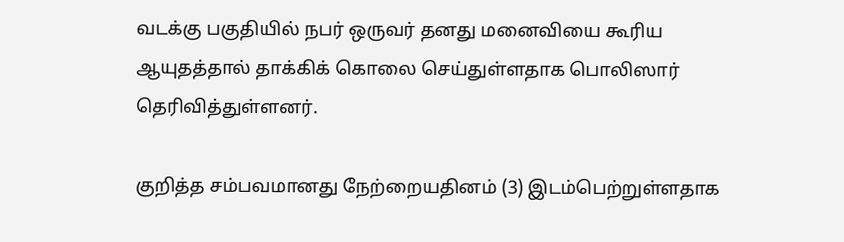வடக்கு பகுதியில் நபர் ஒருவர் தனது மனைவியை கூரிய ஆயுதத்தால் தாக்கிக் கொலை செய்துள்ளதாக பொலிஸார் தெரிவித்துள்ளனர்.

குறித்த சம்பவமானது நேற்றையதினம் (3) இடம்பெற்றுள்ளதாக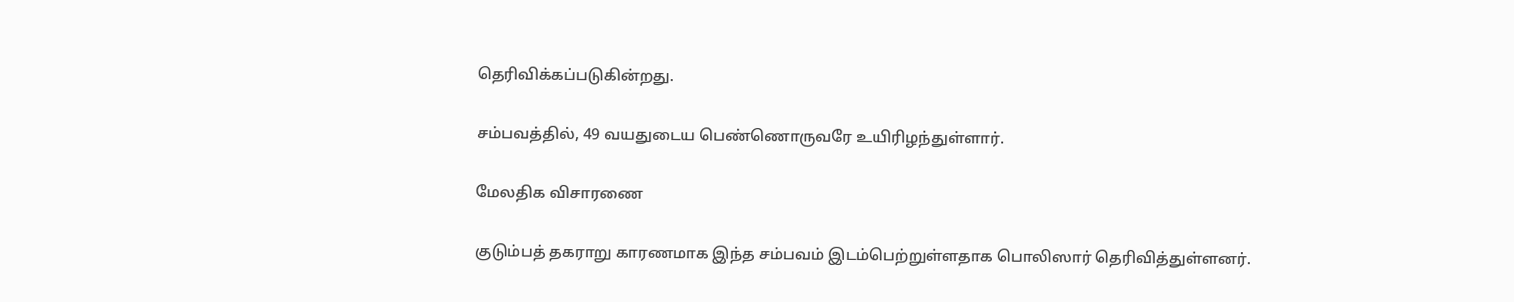தெரிவிக்கப்படுகின்றது.

சம்பவத்தில், 49 வயதுடைய பெண்ணொருவரே உயிரிழந்துள்ளார்.

மேலதிக விசாரணை

குடும்பத் தகராறு காரணமாக இந்த சம்பவம் இடம்பெற்றுள்ளதாக பொலிஸார் தெரிவித்துள்ளனர்.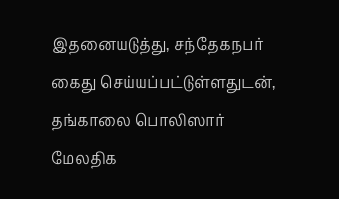இதனையடுத்து, சந்தேகநபர் கைது செய்யப்பட்டுள்ளதுடன், தங்காலை பொலிஸார் மேலதிக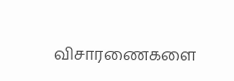விசாரணைகளை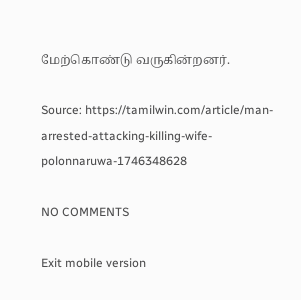மேற்கொண்டு வருகின்றனர்.

Source: https://tamilwin.com/article/man-arrested-attacking-killing-wife-polonnaruwa-1746348628

NO COMMENTS

Exit mobile version